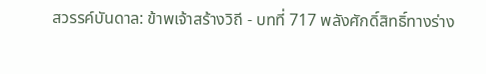สวรรค์บันดาล: ข้าพเจ้าสร้างวิถี - บทที่ 717 พลังศักดิ์สิทธิ์ทางร่าง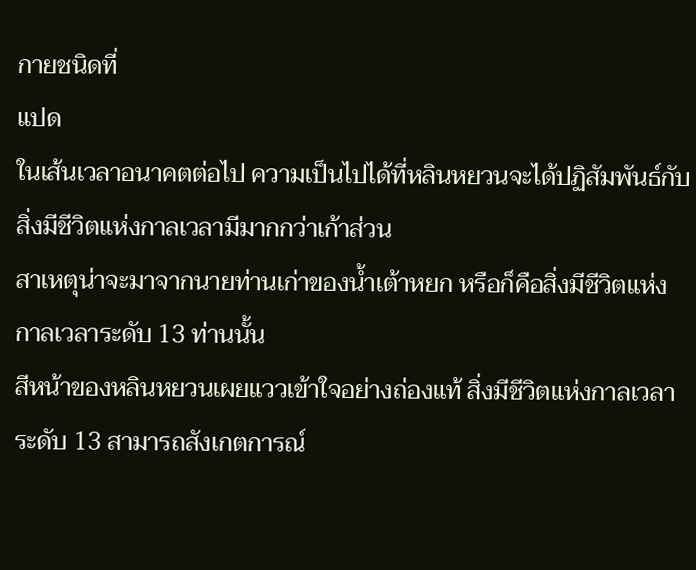กายชนิดที่
แปด
ในเส้นเวลาอนาคตต่อไป ความเป็นไปได้ที่หลินหยวนจะได้ปฏิสัมพันธ์กับ
สิ่งมีชีวิตแห่งกาลเวลามีมากกว่าเก้าส่วน
สาเหตุน่าจะมาจากนายท่านเก่าของน้ำเต้าหยก หรือก็คือสิ่งมีชีวิตแห่ง
กาลเวลาระดับ 13 ท่านนั้น
สีหน้าของหลินหยวนเผยแววเข้าใจอย่างถ่องแท้ สิ่งมีชีวิตแห่งกาลเวลา
ระดับ 13 สามารถสังเกตการณ์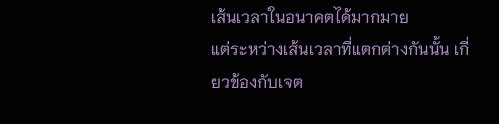เส้นเวลาในอนาคตได้มากมาย
แต่ระหว่างเส้นเวลาที่แตกต่างกันนั้น เกี่ยวข้องกับเจต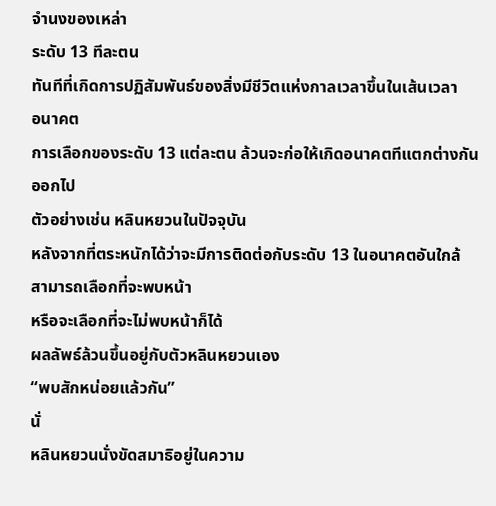จำนงของเหล่า
ระดับ 13 ทีละตน
ทันทีที่เกิดการปฏิสัมพันธ์ของสิ่งมีชีวิตแห่งกาลเวลาขึ้นในเส้นเวลา
อนาคต
การเลือกของระดับ 13 แต่ละตน ล้วนจะก่อให้เกิดอนาคตทีแตกต่างกัน
ออกไป
ตัวอย่างเช่น หลินหยวนในปัจจุบัน
หลังจากที่ตระหนักได้ว่าจะมีการติดต่อกับระดับ 13 ในอนาคตอันใกล้
สามารถเลือกที่จะพบหน้า
หรือจะเลือกที่จะไม่พบหน้าก็ได้
ผลลัพธ์ล้วนขึ้นอยู่กับตัวหลินหยวนเอง
“พบสักหน่อยแล้วกัน”
นั่
หลินหยวนนั่งขัดสมาธิอยู่ในความ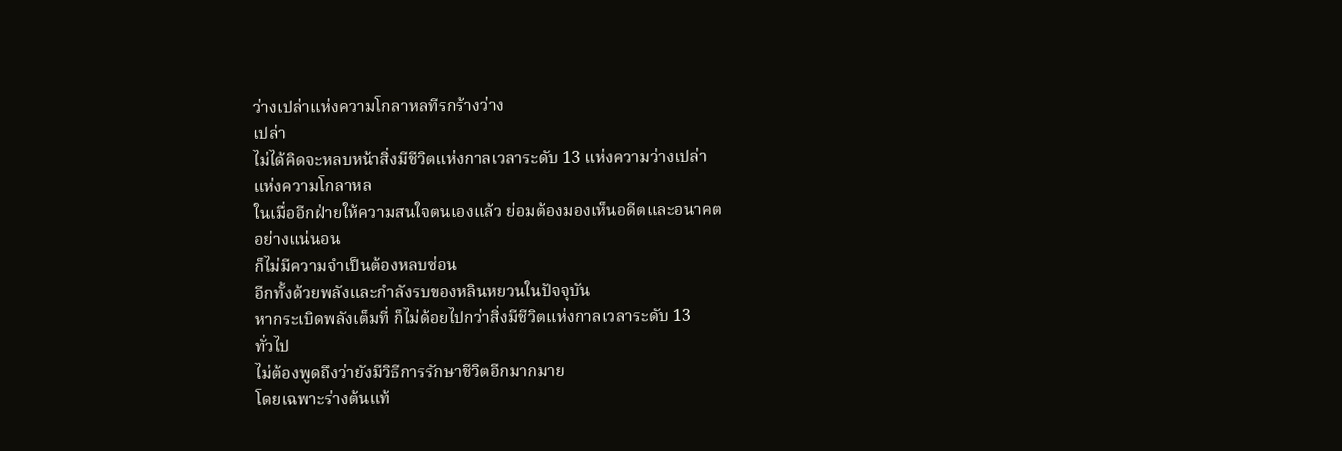ว่างเปล่าแห่งความโกลาหลทีรกร้างว่าง
เปล่า
ไม่ได้คิดจะหลบหน้าสิ่งมีชีวิตแห่งกาลเวลาระดับ 13 แห่งความว่างเปล่า
แห่งความโกลาหล
ในเมื่ออีกฝ่ายให้ความสนใจตนเองแล้ว ย่อมต้องมองเห็นอดีตและอนาคต
อย่างแน่นอน
ก็ไม่มีความจำเป็นต้องหลบซ่อน
อีกทั้งด้วยพลังและกำลังรบของหลินหยวนในปัจจุบัน
หากระเบิดพลังเต็มที่ ก็ไม่ด้อยไปกว่าสิ่งมีชีวิตแห่งกาลเวลาระดับ 13
ทั่วไป
ไม่ต้องพูดถึงว่ายังมีวิธีการรักษาชีวิตอีกมากมาย
โดยเฉพาะร่างต้นแท้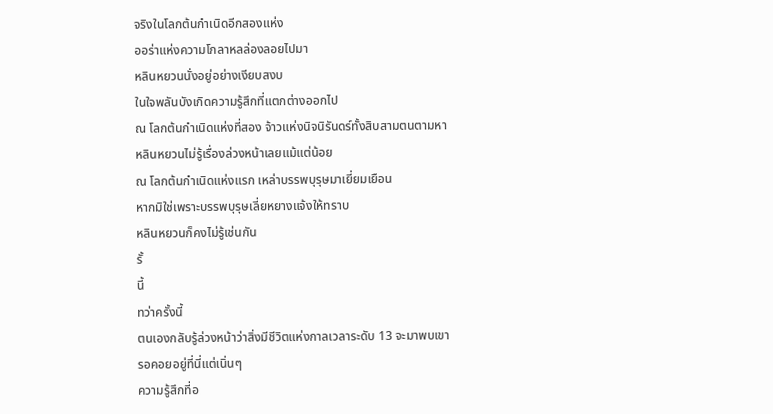จริงในโลกต้นกำเนิดอีกสองแห่ง
ออร่าแห่งความโกลาหลล่องลอยไปมา
หลินหยวนนั่งอยู่อย่างเงียบสงบ
ในใจพลันบังเกิดความรู้สึกที่แตกต่างออกไป
ณ โลกต้นกำเนิดแห่งที่สอง จ้าวแห่งนิจนิรันดร์ทั้งสิบสามตนตามหา
หลินหยวนไม่รู้เรื่องล่วงหน้าเลยแม้แต่น้อย
ณ โลกต้นกำเนิดแห่งแรก เหล่าบรรพบุรุษมาเยี่ยมเยือน
หากมิใช่เพราะบรรพบุรุษเลี่ยหยางแจ้งให้ทราบ
หลินหยวนก็คงไม่รู้เช่นกัน
รั้
นี้
ทว่าครั้งนี้
ตนเองกลับรู้ล่วงหน้าว่าสิ่งมีชีวิตแห่งกาลเวลาระดับ 13 จะมาพบเขา
รอคอยอยู่ที่นี่แต่เนิ่นๆ
ความรู้สึกที่อ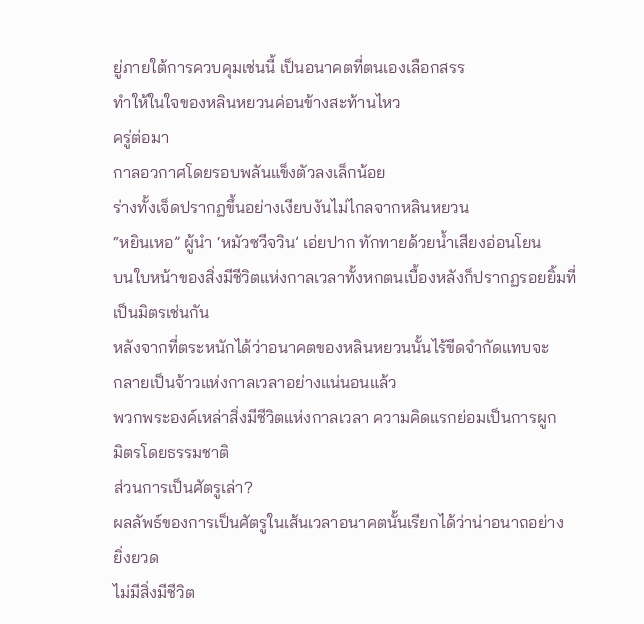ยู่ภายใต้การควบคุมเช่นนี้ เป็นอนาคตที่ตนเองเลือกสรร
ทำให้ในใจของหลินหยวนค่อนข้างสะท้านไหว
ครู่ต่อมา
กาลอวกาศโดยรอบพลันแข็งตัวลงเล็กน้อย
ร่างทั้งเจ็ดปรากฏขึ้นอย่างเงียบงันไม่ไกลจากหลินหยวน
“หยินเหอ” ผู้นำ ‘หมัวซวีจวิน’ เอ่ยปาก ทักทายด้วยน้ำเสียงอ่อนโยน
บนใบหน้าของสิ่งมีชีวิตแห่งกาลเวลาทั้งหกตนเบื้องหลังก็ปรากฏรอยยิ้มที่
เป็นมิตรเช่นกัน
หลังจากที่ตระหนักได้ว่าอนาคตของหลินหยวนนั้นไร้ขีดจำกัดแทบจะ
กลายเป็นจ้าวแห่งกาลเวลาอย่างแน่นอนแล้ว
พวกพระองค์เหล่าสิ่งมีชีวิตแห่งกาลเวลา ความคิดแรกย่อมเป็นการผูก
มิตรโดยธรรมชาติ
ส่วนการเป็นศัตรูเล่า?
ผลลัพธ์ของการเป็นศัตรูในเส้นเวลาอนาคตนั้นเรียกได้ว่าน่าอนาถอย่าง
ยิ่งยวด
ไม่มีสิ่งมีชีวิต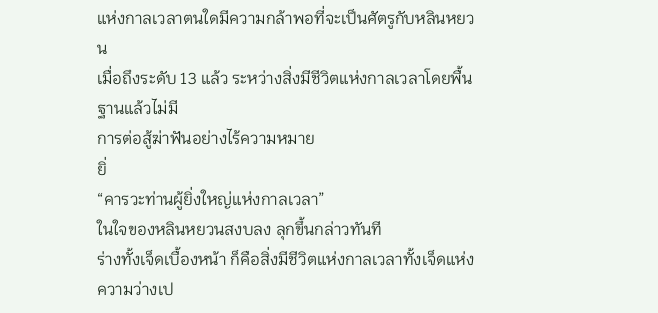แห่งกาลเวลาตนใดมีความกล้าพอที่จะเป็นศัตรูกับหลินหยวน
เมื่อถึงระดับ 13 แล้ว ระหว่างสิ่งมีชีวิตแห่งกาลเวลาโดยพื้นฐานแล้วไม่มี
การต่อสู้ฆ่าฟันอย่างไร้ความหมาย
ยิ่
“คารวะท่านผู้ยิ่งใหญ่แห่งกาลเวลา”
ในใจของหลินหยวนสงบลง ลุกขึ้นกล่าวทันที
ร่างทั้งเจ็ดเบื้องหน้า ก็คือสิ่งมีชีวิตแห่งกาลเวลาทั้งเจ็ดแห่งความว่างเป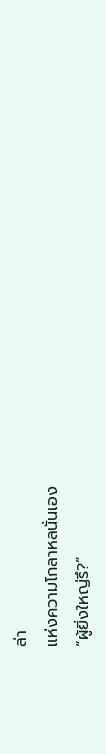ล่า
แห่งความโกลาหลนั่นเอง
“ผู้ยิ่งใหญ่รึ?”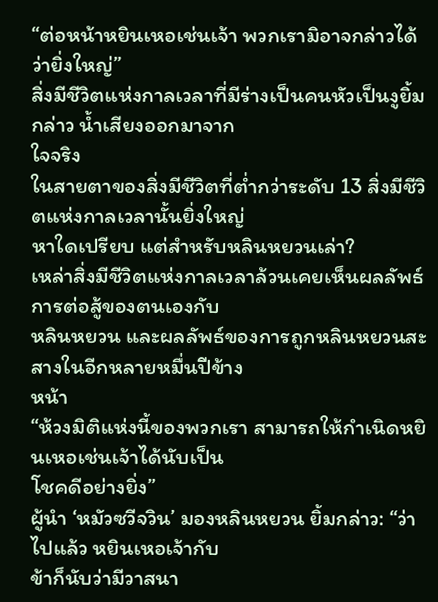“ต่อหน้าหยินเหอเช่นเจ้า พวกเรามิอาจกล่าวได้ว่ายิ่งใหญ่”
สิ่งมีชีวิตแห่งกาลเวลาที่มีร่างเป็นคนหัวเป็นงูยิ้มกล่าว น้ำเสียงออกมาจาก
ใจจริง
ในสายตาของสิ่งมีชีวิตที่ต่ำกว่าระดับ 13 สิ่งมีชีวิตแห่งกาลเวลานั้นยิ่งใหญ่
หาใดเปรียบ แต่สำหรับหลินหยวนเล่า?
เหล่าสิ่งมีชีวิตแห่งกาลเวลาล้วนเคยเห็นผลลัพธ์การต่อสู้ของตนเองกับ
หลินหยวน และผลลัพธ์ของการถูกหลินหยวนสะสางในอีกหลายหมื่นปีข้าง
หน้า
“ห้วงมิติแห่งนี้ของพวกเรา สามารถให้กำเนิดหยินเหอเช่นเจ้าได้นับเป็น
โชคดีอย่างยิ่ง”
ผู้นำ ‘หมัวซวีจวิน’ มองหลินหยวน ยิ้มกล่าว: “ว่าไปแล้ว หยินเหอเจ้ากับ
ข้าก็นับว่ามีวาสนา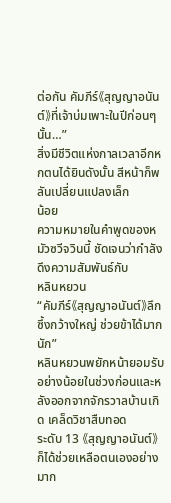ต่อกัน คัมภีร์《สุญญาอนันต์》ที่เจ้าบ่มเพาะในปีก่อนๆ นั้น…”
สิ่งมีชีวิตแห่งกาลเวลาอีกหกตนได้ยินดังนั้น สีหน้าก็พลันเปลี่ยนแปลงเล็ก
น้อย
ความหมายในคำพูดของหมัวซวีจวินนี้ ชัดเจนว่ากำลังดึงความสัมพันธ์กับ
หลินหยวน
“คัมภีร์《สุญญาอนันต์》ลึกซึ้งกว้างใหญ่ ช่วยข้าได้มากนัก”
หลินหยวนพยักหน้ายอมรับ
อย่างน้อยในช่วงก่อนและหลังออกจากจักรวาลบ้านเกิด เคล็ดวิชาสืบทอด
ระดับ 13 《สุญญาอนันต์》 ก็ได้ช่วยเหลือตนเองอย่างมาก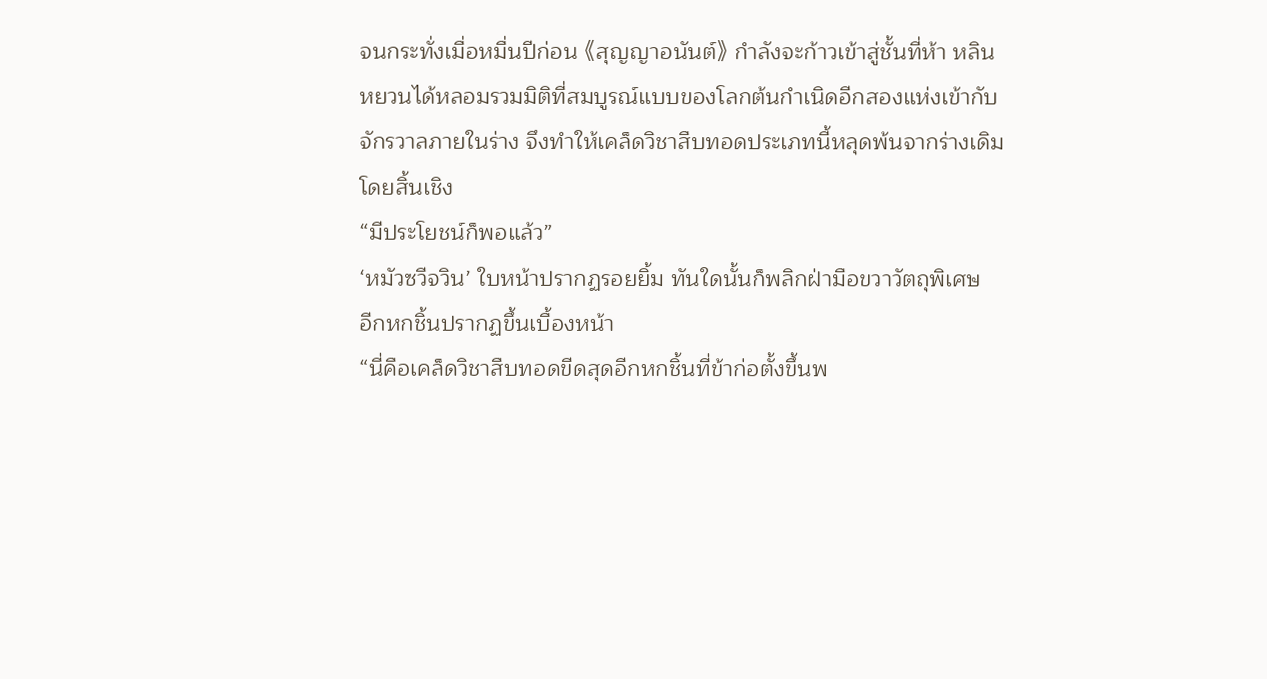จนกระทั่งเมื่อหมื่นปีก่อน 《สุญญาอนันต์》 กำลังจะก้าวเข้าสู่ชั้นที่ห้า หลิน
หยวนได้หลอมรวมมิติที่สมบูรณ์แบบของโลกต้นกำเนิดอีกสองแห่งเข้ากับ
จักรวาลภายในร่าง จึงทำให้เคล็ดวิชาสืบทอดประเภทนี้หลุดพ้นจากร่างเดิม
โดยสิ้นเชิง
“มีประโยชน์ก็พอแล้ว”
‘หมัวซวีจวิน’ ใบหน้าปรากฏรอยยิ้ม ทันใดนั้นก็พลิกฝ่ามือขวาวัตถุพิเศษ
อีกหกชิ้นปรากฏขึ้นเบื้องหน้า
“นี่คือเคล็ดวิชาสืบทอดขีดสุดอีกหกชิ้นที่ข้าก่อตั้งขึ้นพ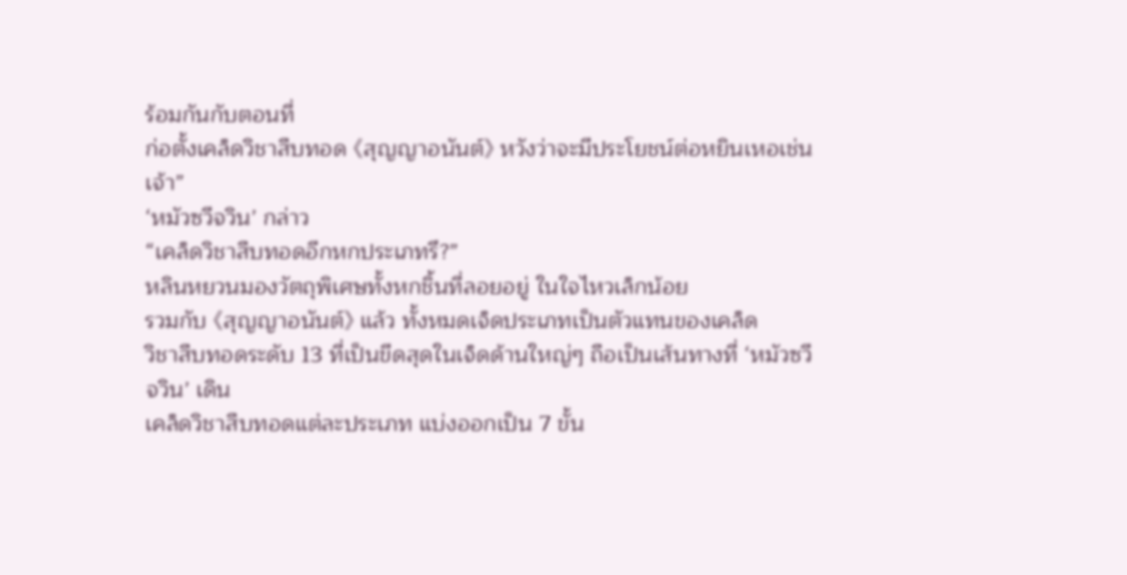ร้อมกันกับตอนที่
ก่อตั้งเคล็ดวิชาสืบทอด 《สุญญาอนันต์》 หวังว่าจะมีประโยชน์ต่อหยินเหอเช่น
เจ้า”
‘หมัวซวีจวิน’ กล่าว
“เคล็ดวิชาสืบทอดอีกหกประเภทรึ?”
หลินหยวนมองวัตถุพิเศษทั้งหกชิ้นที่ลอยอยู่ ในใจไหวเล็กน้อย
รวมกับ 《สุญญาอนันต์》 แล้ว ทั้งหมดเจ็ดประเภทเป็นตัวแทนของเคล็ด
วิชาสืบทอดระดับ 13 ที่เป็นขีดสุดในเจ็ดด้านใหญ่ๆ ถือเป็นเส้นทางที่ ‘หมัวซวี
จวิน’ เดิน
เคล็ดวิชาสืบทอดแต่ละประเภท แบ่งออกเป็น 7 ขั้น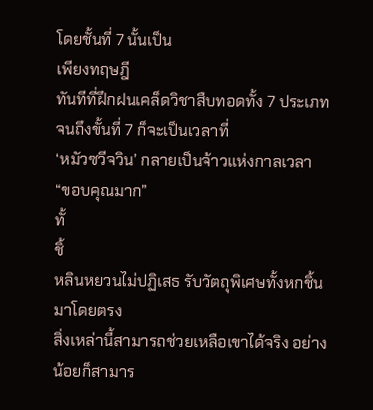โดยชั้นที่ 7 นั้นเป็น
เพียงทฤษฎี
ทันทีที่ฝึกฝนเคล็ดวิชาสืบทอดทั้ง 7 ประเภทจนถึงขั้นที่ 7 ก็จะเป็นเวลาที่
‘หมัวซวีจวิน’ กลายเป็นจ้าวแห่งกาลเวลา
“ขอบคุณมาก”
ทั้
ชิ้
หลินหยวนไม่ปฏิเสธ รับวัตถุพิเศษทั้งหกชิ้นมาโดยตรง
สิ่งเหล่านี้สามารถช่วยเหลือเขาได้จริง อย่างน้อยก็สามาร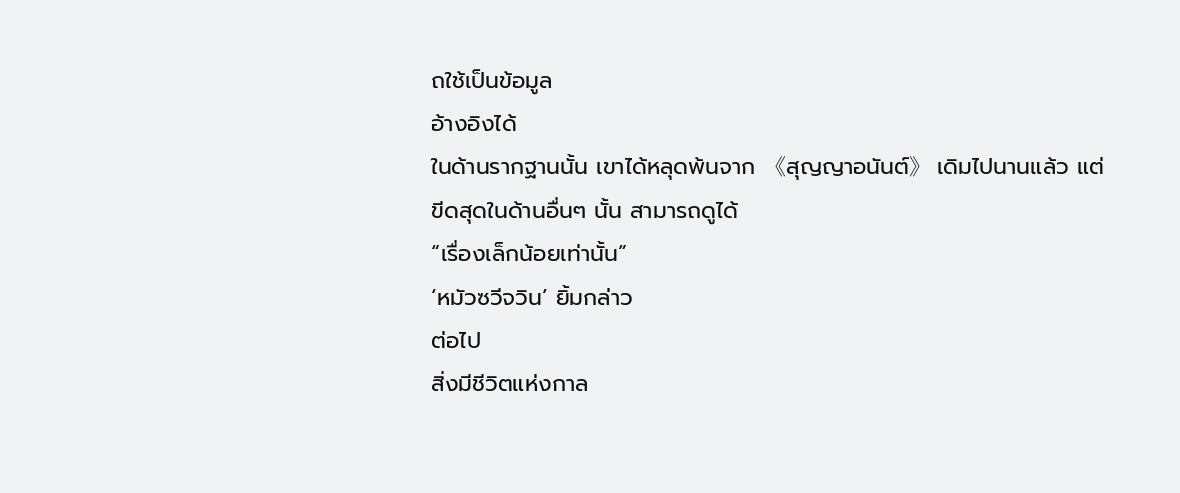ถใช้เป็นข้อมูล
อ้างอิงได้
ในด้านรากฐานนั้น เขาได้หลุดพ้นจาก 《สุญญาอนันต์》 เดิมไปนานแล้ว แต่
ขีดสุดในด้านอื่นๆ นั้น สามารถดูได้
“เรื่องเล็กน้อยเท่านั้น”
‘หมัวซวีจวิน’ ยิ้มกล่าว
ต่อไป
สิ่งมีชีวิตแห่งกาล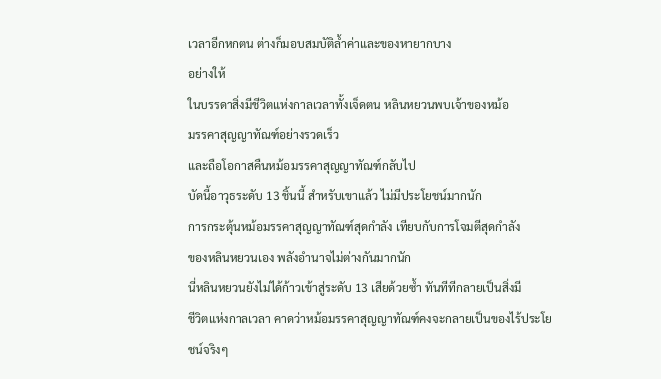เวลาอีกหกตน ต่างก็มอบสมบัติล้ำค่าและของหายากบาง
อย่างให้
ในบรรดาสิ่งมีชีวิตแห่งกาลเวลาทั้งเจ็ดตน หลินหยวนพบเจ้าของหม้อ
มรรคาสุญญาทัณฑ์อย่างรวดเร็ว
และถือโอกาสคืนหม้อมรรคาสุญญาทัณฑ์กลับไป
บัดนี้อาวุธระดับ 13 ชิ้นนี้ สำหรับเขาแล้ว ไม่มีประโยชน์มากนัก
การกระตุ้นหม้อมรรคาสุญญาทัณฑ์สุดกำลัง เทียบกับการโจมตีสุดกำลัง
ของหลินหยวนเอง พลังอำนาจไม่ต่างกันมากนัก
นี่หลินหยวนยังไม่ได้ก้าวเข้าสู่ระดับ 13 เสียด้วยซ้ำ ทันทีทีกลายเป็นสิ่งมี
ชีวิตแห่งกาลเวลา คาดว่าหม้อมรรคาสุญญาทัณฑ์คงจะกลายเป็นของไร้ประโย
ชน์จริงๆ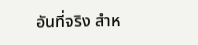อันที่จริง สำห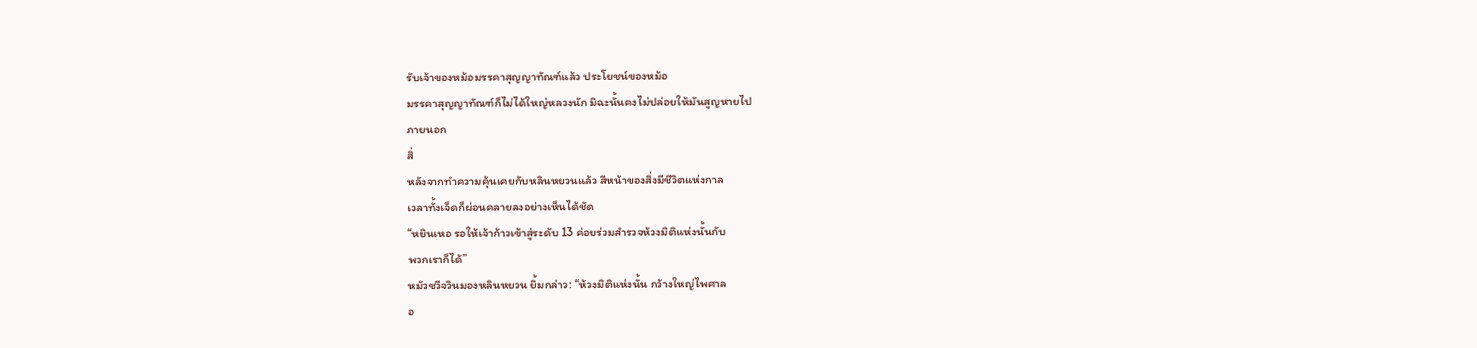รับเจ้าของหม้อมรรคาสุญญาทัณฑ์แล้ว ประโยชน์ของหม้อ
มรรคาสุญญาทัณฑ์ก็ไม่ได้ใหญ่หลวงนัก มิฉะนั้นคงไม่ปล่อยให้มันสูญหายไป
ภายนอก
สิ่
หลังจากทำความคุ้นเคยกับหลินหยวนแล้ว สีหน้าของสิ่งมีชีวิตแห่งกาล
เวลาทั้งเจ็ดก็ผ่อนคลายลงอย่างเห็นได้ชัด
“หยินเหอ รอให้เจ้าก้าวเข้าสู่ระดับ 13 ค่อยร่วมสำรวจห้วงมิติแห่งนั้นกับ
พวกเราก็ได้”
หมัวซวีจวินมองหลินหยวน ยิ้มกล่าว: “ห้วงมิติแห่งนั้น กว้างใหญ่ไพศาล
อ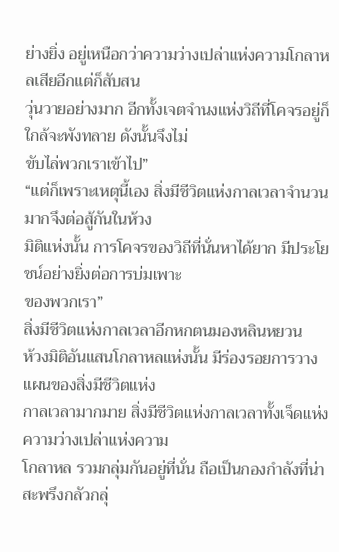ย่างยิ่ง อยู่เหนือกว่าความว่างเปล่าแห่งความโกลาหลเสียอีกแต่ก็สับสน
วุ่นวายอย่างมาก อีกทั้งเจตจำนงแห่งวิถีที่โคจรอยู่ก็ใกล้จะพังทลาย ดังนั้นจึงไม่
ขับไล่พวกเราเข้าไป”
“แต่ก็เพราะเหตุนี้เอง สิ่งมีชีวิตแห่งกาลเวลาจำนวนมากจึงต่อสู้กันในห้วง
มิติแห่งนั้น การโคจรของวิถีที่นั่นหาได้ยาก มีประโยชน์อย่างยิ่งต่อการบ่มเพาะ
ของพวกเรา”
สิ่งมีชีวิตแห่งกาลเวลาอีกหกตนมองหลินหยวน
ห้วงมิติอันแสนโกลาหลแห่งนั้น มีร่องรอยการวางแผนของสิ่งมีชีวิตแห่ง
กาลเวลามากมาย สิ่งมีชีวิตแห่งกาลเวลาทั้งเจ็ดแห่งความว่างเปล่าแห่งความ
โกลาหล รวมกลุ่มกันอยู่ที่นั่น ถือเป็นกองกำลังที่น่าสะพรึงกลัวกลุ่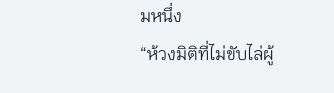มหนึ่ง
“ห้วงมิติที่ไม่ขับไล่ผู้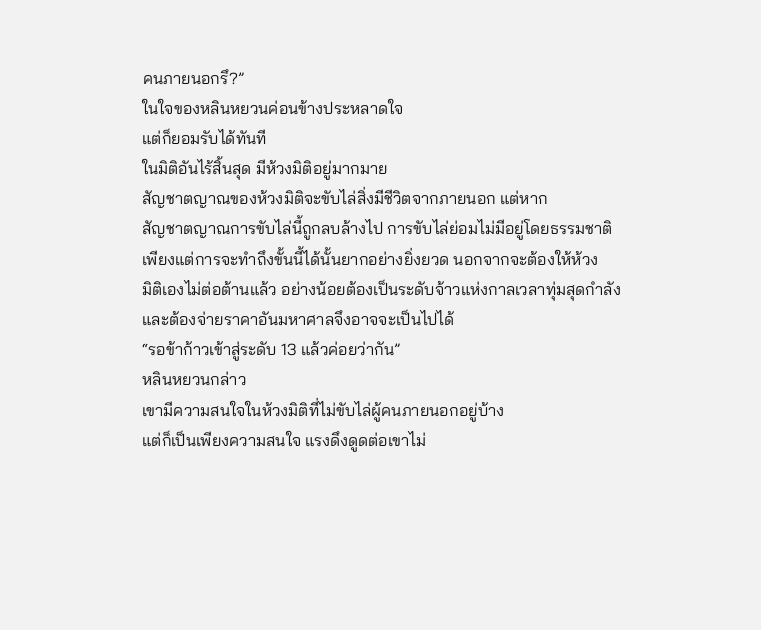คนภายนอกรึ?”
ในใจของหลินหยวนค่อนข้างประหลาดใจ
แต่ก็ยอมรับได้ทันที
ในมิติอันไร้สิ้นสุด มีห้วงมิติอยู่มากมาย
สัญชาตญาณของห้วงมิติจะขับไล่สิ่งมีชีวิตจากภายนอก แต่หาก
สัญชาตญาณการขับไล่นี้ถูกลบล้างไป การขับไล่ย่อมไม่มีอยู่โดยธรรมชาติ
เพียงแต่การจะทำถึงขั้นนี้ได้นั้นยากอย่างยิ่งยวด นอกจากจะต้องให้ห้วง
มิติเองไม่ต่อต้านแล้ว อย่างน้อยต้องเป็นระดับจ้าวแห่งกาลเวลาทุ่มสุดกำลัง
และต้องจ่ายราคาอันมหาศาลจึงอาจจะเป็นไปได้
“รอข้าก้าวเข้าสู่ระดับ 13 แล้วค่อยว่ากัน”
หลินหยวนกล่าว
เขามีความสนใจในห้วงมิติที่ไม่ขับไล่ผู้คนภายนอกอยู่บ้าง
แต่ก็เป็นเพียงความสนใจ แรงดึงดูดต่อเขาไม่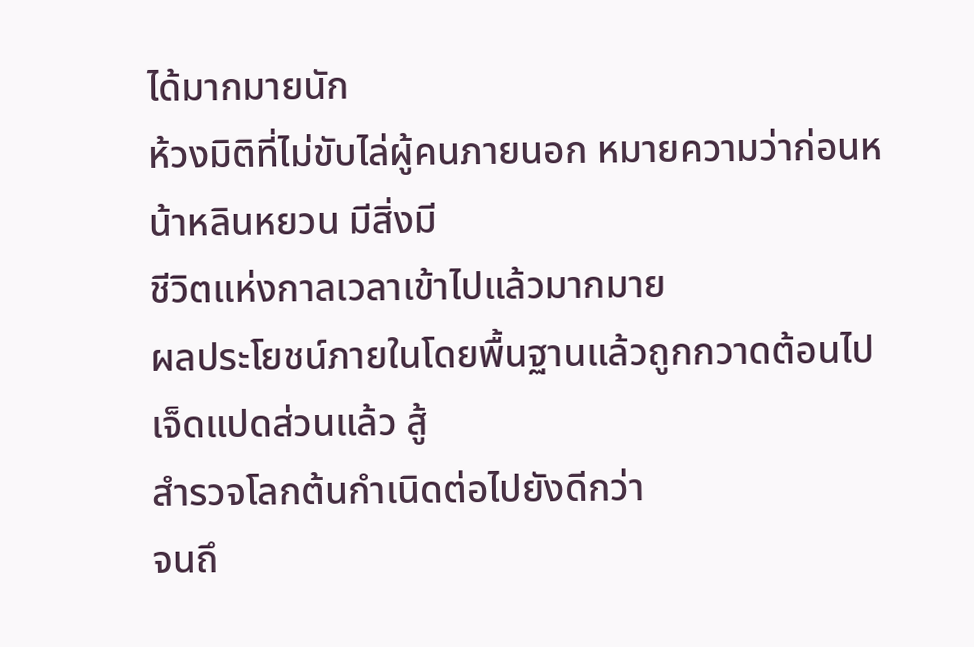ได้มากมายนัก
ห้วงมิติที่ไม่ขับไล่ผู้คนภายนอก หมายความว่าก่อนหน้าหลินหยวน มีสิ่งมี
ชีวิตแห่งกาลเวลาเข้าไปแล้วมากมาย
ผลประโยชน์ภายในโดยพื้นฐานแล้วถูกกวาดต้อนไปเจ็ดแปดส่วนแล้ว สู้
สำรวจโลกต้นกำเนิดต่อไปยังดีกว่า
จนถึ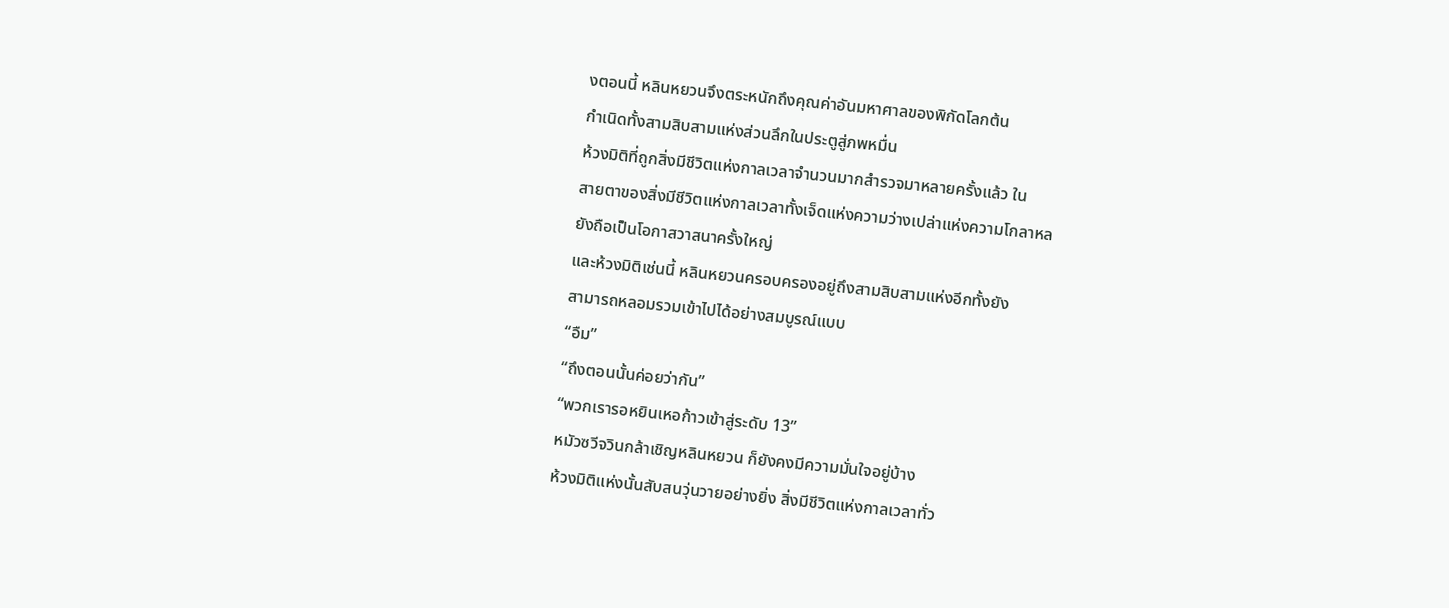งตอนนี้ หลินหยวนจึงตระหนักถึงคุณค่าอันมหาศาลของพิกัดโลกต้น
กำเนิดทั้งสามสิบสามแห่งส่วนลึกในประตูสู่ภพหมื่น
ห้วงมิติที่ถูกสิ่งมีชีวิตแห่งกาลเวลาจำนวนมากสำรวจมาหลายครั้งแล้ว ใน
สายตาของสิ่งมีชีวิตแห่งกาลเวลาทั้งเจ็ดแห่งความว่างเปล่าแห่งความโกลาหล
ยังถือเป็นโอกาสวาสนาครั้งใหญ่
และห้วงมิติเช่นนี้ หลินหยวนครอบครองอยู่ถึงสามสิบสามแห่งอีกทั้งยัง
สามารถหลอมรวมเข้าไปได้อย่างสมบูรณ์แบบ
“อืม”
“ถึงตอนนั้นค่อยว่ากัน”
“พวกเรารอหยินเหอก้าวเข้าสู่ระดับ 13”
หมัวซวีจวินกล้าเชิญหลินหยวน ก็ยังคงมีความมั่นใจอยู่บ้าง
ห้วงมิติแห่งนั้นสับสนวุ่นวายอย่างยิ่ง สิ่งมีชีวิตแห่งกาลเวลาทั่ว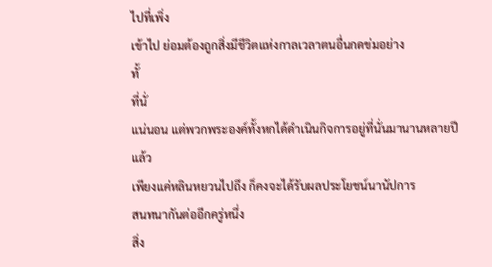ไปที่เพิ่ง
เข้าไป ย่อมต้องถูกสิ่งมีชีวิตแห่งกาลเวลาตนอื่นกดข่มอย่าง
ทั้
ที่นั่
แน่นอน แต่พวกพระองค์ทั้งหกได้ดำเนินกิจการอยู่ที่นั่นมานานหลายปี
แล้ว
เพียงแค่หลินหยวนไปถึง ก็คงจะได้รับผลประโยชน์นานัปการ
สนทนากันต่ออีกครู่หนึ่ง
สิ่ง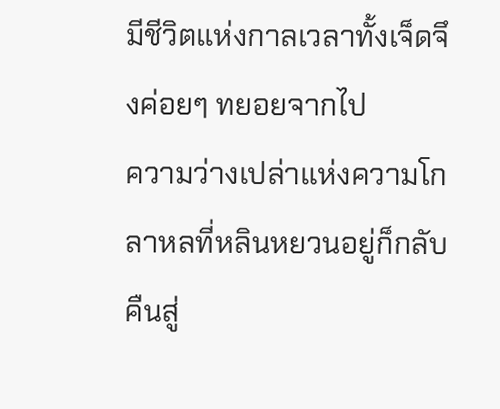มีชีวิตแห่งกาลเวลาทั้งเจ็ดจึงค่อยๆ ทยอยจากไป
ความว่างเปล่าแห่งความโกลาหลที่หลินหยวนอยู่ก็กลับคืนสู่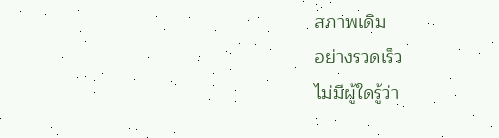สภาพเดิม
อย่างรวดเร็ว
ไม่มีผู้ใดรู้ว่า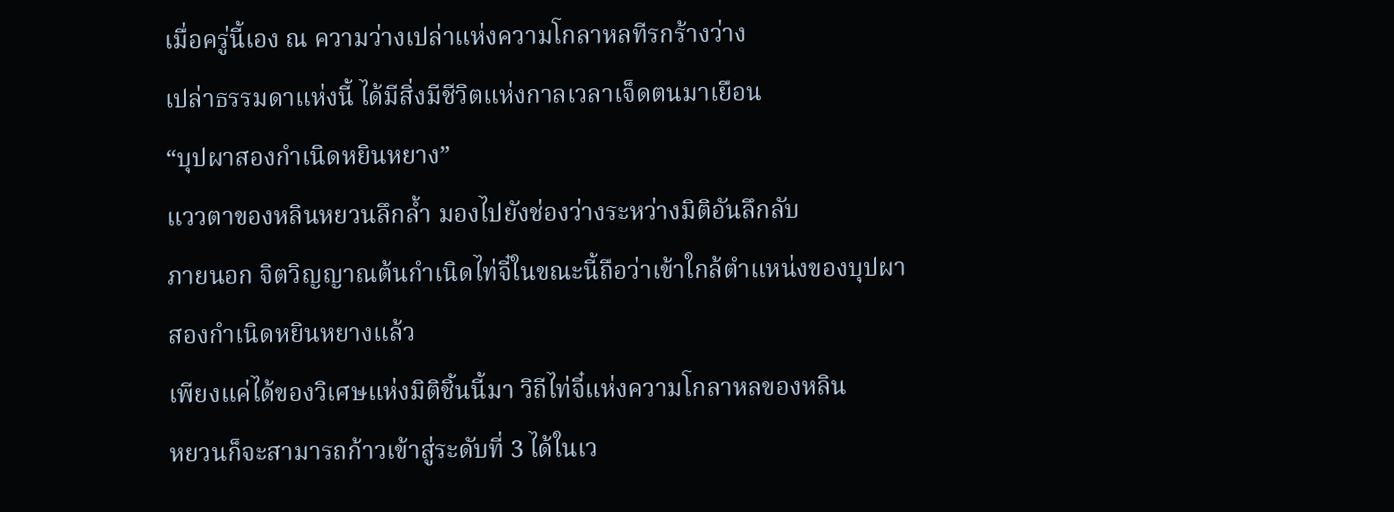เมื่อครู่นี้เอง ณ ความว่างเปล่าแห่งความโกลาหลทีรกร้างว่าง
เปล่าธรรมดาแห่งนี้ ได้มีสิ่งมีชีวิตแห่งกาลเวลาเจ็ดตนมาเยือน
“บุปผาสองกำเนิดหยินหยาง”
แววตาของหลินหยวนลึกล้ำ มองไปยังช่องว่างระหว่างมิติอันลึกลับ
ภายนอก จิตวิญญาณต้นกำเนิดไท่จี๋ในขณะนี้ถือว่าเข้าใกล้ตำแหน่งของบุปผา
สองกำเนิดหยินหยางแล้ว
เพียงแค่ได้ของวิเศษแห่งมิติชิ้นนี้มา วิถีไท่จี๋แห่งความโกลาหลของหลิน
หยวนก็จะสามารถก้าวเข้าสู่ระดับที่ 3 ได้ในเว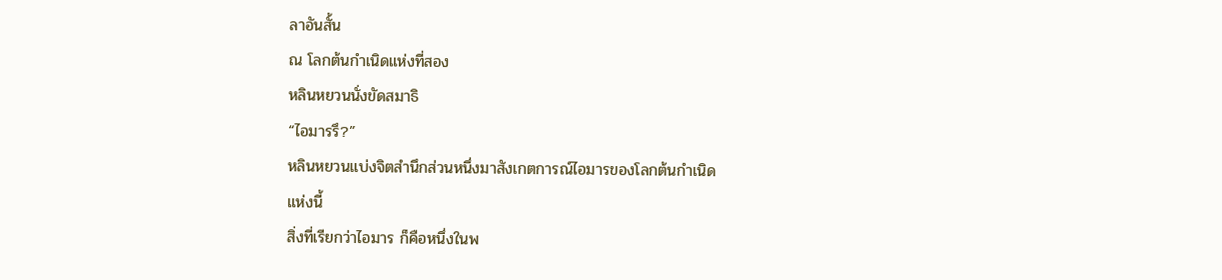ลาอันสั้น
ณ โลกต้นกำเนิดแห่งที่สอง
หลินหยวนนั่งขัดสมาธิ
“ไอมารรึ?”
หลินหยวนแบ่งจิตสำนึกส่วนหนึ่งมาสังเกตการณ์ไอมารของโลกต้นกำเนิด
แห่งนี้
สิ่งที่เรียกว่าไอมาร ก็คือหนึ่งในพ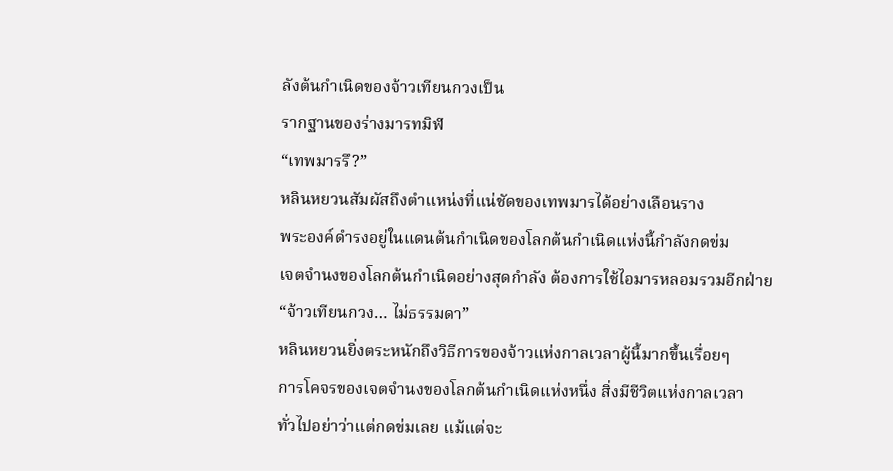ลังต้นกำเนิดของจ้าวเทียนกวงเป็น
รากฐานของร่างมารทมิฬ
“เทพมารรึ?”
หลินหยวนสัมผัสถึงตำแหน่งที่แน่ชัดของเทพมารได้อย่างเลือนราง
พระองค์ดำรงอยู่ในแดนต้นกำเนิดของโลกต้นกำเนิดแห่งนี้กำลังกดข่ม
เจตจำนงของโลกต้นกำเนิดอย่างสุดกำลัง ต้องการใช้ไอมารหลอมรวมอีกฝ่าย
“จ้าวเทียนกวง… ไม่ธรรมดา”
หลินหยวนยิ่งตระหนักถึงวิธีการของจ้าวแห่งกาลเวลาผู้นี้มากขึ้นเรื่อยๆ
การโคจรของเจตจำนงของโลกต้นกำเนิดแห่งหนึ่ง สิ่งมีชีวิตแห่งกาลเวลา
ทั่วไปอย่าว่าแต่กดข่มเลย แม้แต่จะ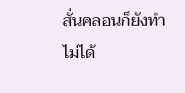สั่นคลอนก็ยังทำไม่ได้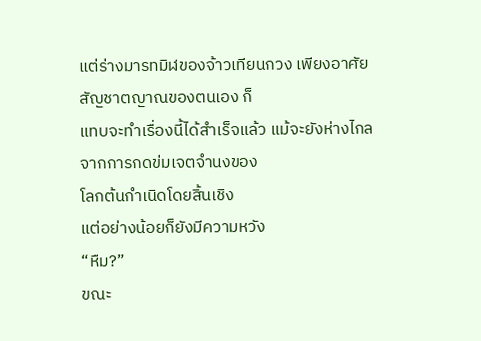แต่ร่างมารทมิฬของจ้าวเทียนกวง เพียงอาศัยสัญชาตญาณของตนเอง ก็
แทบจะทำเรื่องนี้ได้สำเร็จแล้ว แม้จะยังห่างไกลจากการกดข่มเจตจำนงของ
โลกต้นกำเนิดโดยสิ้นเชิง
แต่อย่างน้อยก็ยังมีความหวัง
“หืม?”
ขณะ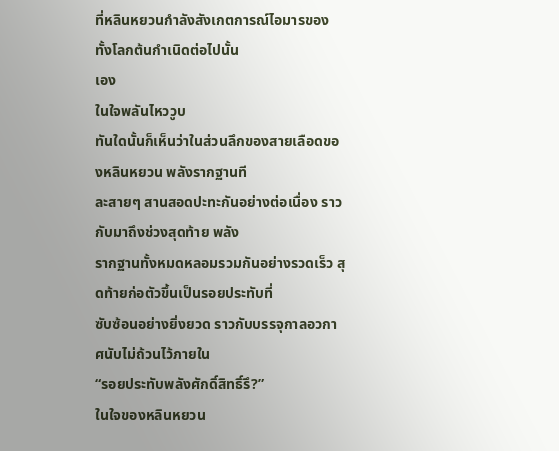ที่หลินหยวนกำลังสังเกตการณ์ไอมารของทั้งโลกต้นกำเนิดต่อไปนั้น
เอง
ในใจพลันไหววูบ
ทันใดนั้นก็เห็นว่าในส่วนลึกของสายเลือดของหลินหยวน พลังรากฐานที
ละสายๆ สานสอดปะทะกันอย่างต่อเนื่อง ราวกับมาถึงช่วงสุดท้าย พลัง
รากฐานทั้งหมดหลอมรวมกันอย่างรวดเร็ว สุดท้ายก่อตัวขึ้นเป็นรอยประทับที่
ซับซ้อนอย่างยิ่งยวด ราวกับบรรจุกาลอวกาศนับไม่ถ้วนไว้ภายใน
“รอยประทับพลังศักดิ์สิทธิ์รึ?”
ในใจของหลินหยวน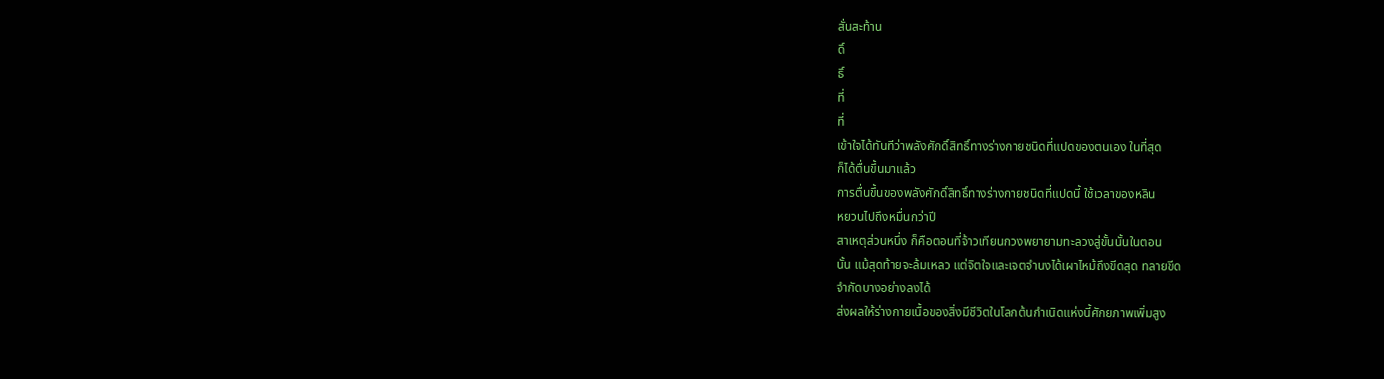สั่นสะท้าน
ดิ์
ธิ์
ที่
ที่
เข้าใจได้ทันทีว่าพลังศักดิ์สิทธิ์ทางร่างกายชนิดที่แปดของตนเอง ในที่สุด
ก็ได้ตื่นขึ้นมาแล้ว
การตื่นขึ้นของพลังศักดิ์สิทธิ์ทางร่างกายชนิดที่แปดนี้ ใช้เวลาของหลิน
หยวนไปถึงหมื่นกว่าปี
สาเหตุส่วนหนึ่ง ก็คือตอนที่จ้าวเทียนกวงพยายามทะลวงสู่ขั้นนั้นในตอน
นั้น แม้สุดท้ายจะล้มเหลว แต่จิตใจและเจตจำนงได้เผาไหม้ถึงขีดสุด ทลายขีด
จำกัดบางอย่างลงได้
ส่งผลให้ร่างกายเนื้อของสิ่งมีชีวิตในโลกต้นกำเนิดแห่งนี้ศักยภาพเพิ่มสูง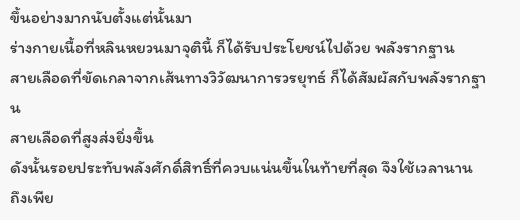ขึ้นอย่างมากนับตั้งแต่นั้นมา
ร่างกายเนื้อที่หลินหยวนมาจุตินี้ ก็ได้รับประโยชน์ไปด้วย พลังรากฐาน
สายเลือดที่ขัดเกลาจากเส้นทางวิวัฒนาการวรยุทธ์ ก็ได้สัมผัสกับพลังรากฐาน
สายเลือดที่สูงส่งยิ่งขึ้น
ดังนั้นรอยประทับพลังศักดิ์สิทธิ์ที่ควบแน่นขึ้นในท้ายที่สุด จึงใช้เวลานาน
ถึงเพีย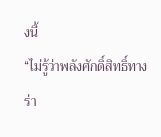งนี้
“ไม่รู้ว่าพลังศักดิ์สิทธิ์ทางร่า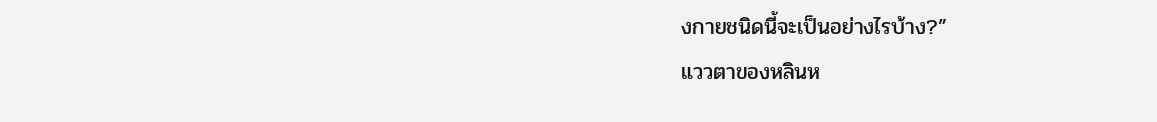งกายชนิดนี้จะเป็นอย่างไรบ้าง?”
แววตาของหลินห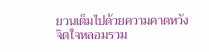ยวนเต็มไปด้วยความคาดหวัง จิตใจหลอมรวม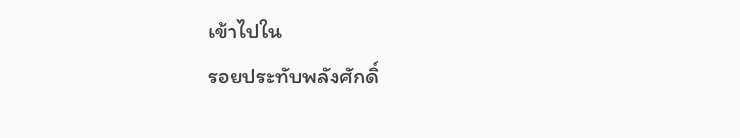เข้าไปใน
รอยประทับพลังศักดิ์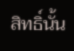สิทธิ์นั้น